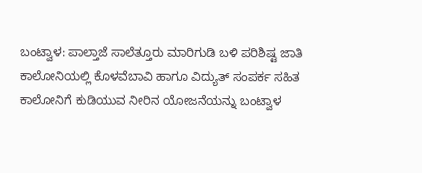ಬಂಟ್ವಾಳ: ಪಾಲ್ತಾಜೆ ಸಾಲೆತ್ತೂರು ಮಾರಿಗುಡಿ ಬಳಿ ಪರಿಶಿಷ್ಟ ಜಾತಿ ಕಾಲೋನಿಯಲ್ಲಿ ಕೊಳವೆಬಾವಿ ಹಾಗೂ ವಿದ್ಯುತ್ ಸಂಪರ್ಕ ಸಹಿತ ಕಾಲೋನಿಗೆ ಕುಡಿಯುವ ನೀರಿನ ಯೋಜನೆಯನ್ನು ಬಂಟ್ವಾಳ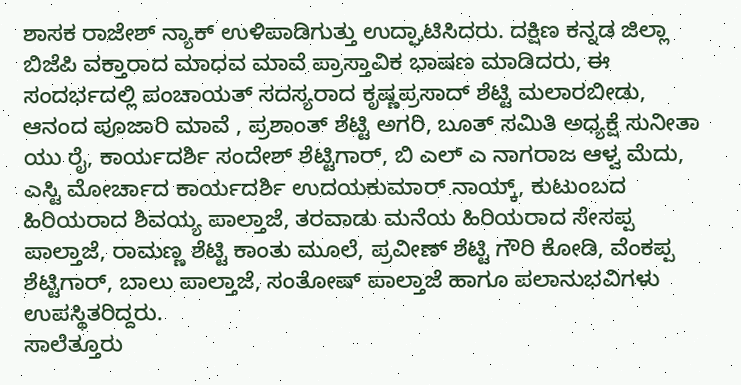ಶಾಸಕ ರಾಜೇಶ್ ನ್ಯಾಕ್ ಉಳಿಪಾಡಿಗುತ್ತು ಉದ್ಘಾಟಿಸಿದರು. ದಕ್ಷಿಣ ಕನ್ನಡ ಜಿಲ್ಲಾ ಬಿಜೆಪಿ ವಕ್ತಾರಾದ ಮಾಧವ ಮಾವೆ ಪ್ರಾಸ್ತಾವಿಕ ಭಾಷಣ ಮಾಡಿದರು, ಈ ಸಂದರ್ಭದಲ್ಲಿ ಪಂಚಾಯತ್ ಸದಸ್ಯರಾದ ಕೃಷ್ಣಪ್ರಸಾದ್ ಶೆಟ್ಟಿ ಮಲಾರಬೀಡು, ಆನಂದ ಪೂಜಾರಿ ಮಾವೆ , ಪ್ರಶಾಂತ್ ಶೆಟ್ಟಿ ಅಗರಿ, ಬೂತ್ ಸಮಿತಿ ಅಧ್ಯಕ್ಷೆ ಸುನೀತಾ ಯು ರೈ, ಕಾರ್ಯದರ್ಶಿ ಸಂದೇಶ್ ಶೆಟ್ಟಿಗಾರ್, ಬಿ ಎಲ್ ಎ ನಾಗರಾಜ ಆಳ್ವ ಮೆದು, ಎಸ್ಟಿ ಮೋರ್ಚಾದ ಕಾರ್ಯದರ್ಶಿ ಉದಯಕುಮಾರ್ ನಾಯ್ಕ್, ಕುಟುಂಬದ ಹಿರಿಯರಾದ ಶಿವಯ್ಯ ಪಾಲ್ತಾಜೆ, ತರವಾಡು ಮನೆಯ ಹಿರಿಯರಾದ ಸೇಸಪ್ಪ ಪಾಲ್ತಾಜೆ, ರಾಮಣ್ಣ ಶೆಟ್ಟಿ ಕಾಂತು ಮೂಲೆ, ಪ್ರವೀಣ್ ಶೆಟ್ಟಿ ಗೌರಿ ಕೋಡಿ, ವೆಂಕಪ್ಪ ಶೆಟ್ಟಿಗಾರ್, ಬಾಲು ಪಾಲ್ತಾಜೆ, ಸಂತೋಷ್ ಪಾಲ್ತಾಜೆ ಹಾಗೂ ಪಲಾನುಭವಿಗಳು ಉಪಸ್ಥಿತರಿದ್ದರು.
ಸಾಲೆತ್ತೂರು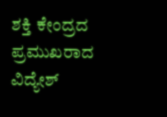ಶಕ್ತಿ ಕೇಂದ್ರದ ಪ್ರಮುಖರಾದ ವಿದ್ಯೇಶ್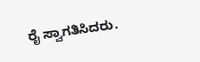ರೈ ಸ್ವಾಗತಿಸಿದರು.